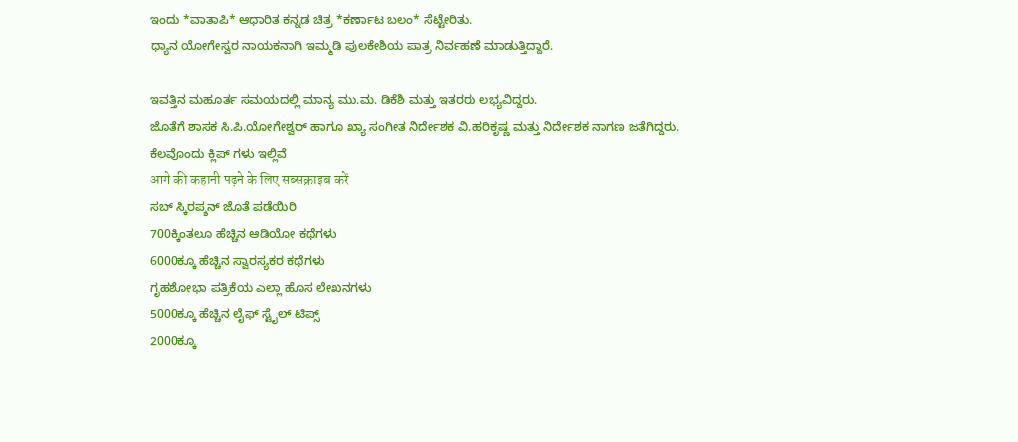ಇಂದು *ವಾತಾಪಿ* ಆಧಾರಿತ ಕನ್ನಡ ಚಿತ್ರ *ಕರ್ಣಾಟ ಬಲಂ* ಸೆಟ್ಟೇರಿತು.
ಧ್ಯಾನ ಯೋಗೇಸ್ವರ ನಾಯಕನಾಗಿ ಇಮ್ಮಡಿ ಪುಲಕೇಶಿಯ ಪಾತ್ರ ನಿರ್ವಹಣೆ ಮಾಡುತ್ತಿದ್ದಾರೆ.

ಇವತ್ತಿನ ಮಹೂರ್ತ ಸಮಯದಲ್ಲಿ ಮಾನ್ಯ ಮು.ಮ. ಡಿಕೆಶಿ ಮತ್ತು ಇತರರು ಲಭ್ಯವಿದ್ದರು.
ಜೊತೆಗೆ ಶಾಸಕ ಸಿ.ಪಿ.ಯೋಗೇಶ್ವರ್ ಹಾಗೂ ಖ್ಯಾ ಸಂಗೀತ ನಿರ್ದೇಶಕ ವಿ.ಹರಿಕೃಷ್ಣ ಮತ್ತು ನಿರ್ದೇಶಕ ನಾಗಣ ಜತೆಗಿದ್ದರು.
ಕೆಲವೊಂದು ಕ್ಲಿಪ್ ಗಳು ಇಲ್ಲಿವೆ
आगे की कहानी पढ़ने के लिए सब्सक्राइब करें
ಸಬ್ ಸ್ಕಿರಪ್ಶನ್ ಜೊತೆ ಪಡೆಯಿರಿ
700ಕ್ಕಿಂತಲೂ ಹೆಚ್ಚಿನ ಆಡಿಯೋ ಕಥೆಗಳು
6000ಕ್ಕೂ ಹೆಚ್ಚಿನ ಸ್ವಾರಸ್ಯಕರ ಕಥೆಗಳು
ಗೃಹಶೋಭಾ ಪತ್ರಿಕೆಯ ಎಲ್ಲಾ ಹೊಸ ಲೇಖನಗಳು
5000ಕ್ಕೂ ಹೆಚ್ಚಿನ ಲೈಫ್ ಸ್ಟೈಲ್ ಟಿಪ್ಸ್
2000ಕ್ಕೂ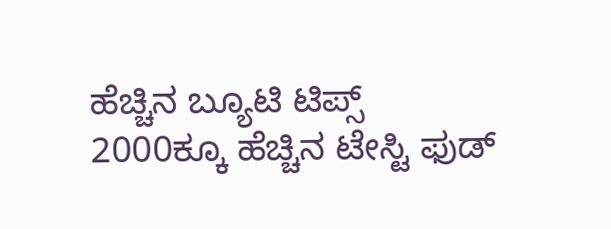ಹೆಚ್ಚಿನ ಬ್ಯೂಟಿ ಟಿಪ್ಸ್
2000ಕ್ಕೂ ಹೆಚ್ಚಿನ ಟೇಸ್ಟಿ ಫುಡ್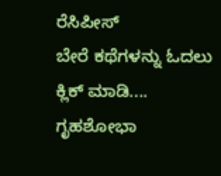ರೆಸಿಪೀಸ್
ಬೇರೆ ಕಥೆಗಳನ್ನು ಓದಲು ಕ್ಲಿಕ್ ಮಾಡಿ....
ಗೃಹಶೋಭಾ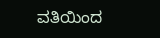ವತಿಯಿಂದ